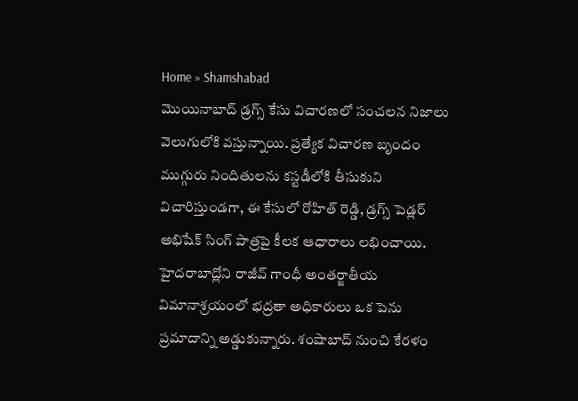Home » Shamshabad
మొయినాబాద్ డ్రగ్స్ కేసు విచారణలో సంచలన నిజాలు వెలుగులోకి వస్తున్నాయి. ప్రత్యేక విచారణ బృందం ముగ్గురు నిందితులను కస్టడీలోకి తీసుకుని విచారిస్తుండగా, ఈ కేసులో రోహిత్ రెడ్డి, డ్రగ్స్ పెడ్లర్ అభిషేక్ సింగ్ పాత్రపై కీలక ఆధారాలు లభించాయి.
హైదరాబాద్లోని రాజీవ్ గాంధీ అంతర్జాతీయ విమానాశ్రయంలో భద్రతా అధికారులు ఒక పెను ప్రమాదాన్ని అడ్డుకున్నారు. శంషాబాద్ నుంచి కేరళం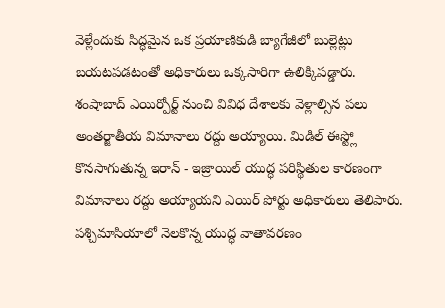వెళ్లేందుకు సిద్ధమైన ఒక ప్రయాణికుడి బ్యాగేజీలో బుల్లెట్లు బయటపడటంతో అధికారులు ఒక్కసారిగా ఉలిక్కిపడ్డారు.
శంషాబాద్ ఎయిర్పోర్ట్ నుంచి వివిధ దేశాలకు వెళ్లాల్సిన పలు అంతర్జాతీయ విమానాలు రద్దు అయ్యాయి. మిడిల్ ఈస్ట్లో కొనసాగుతున్న ఇరాన్ - ఇజ్రాయిల్ యుద్ధ పరిస్థితుల కారణంగా విమానాలు రద్దు అయ్యాయని ఎయిర్ పోర్టు అధికారులు తెలిపారు.
పశ్చిమాసియాలో నెలకొన్న యుద్ధ వాతావరణం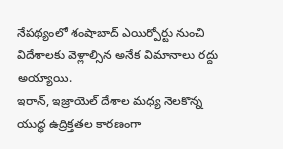నేపథ్యంలో శంషాబాద్ ఎయిర్పోర్టు నుంచి విదేశాలకు వెళ్లాల్సిన అనేక విమానాలు రద్దు అయ్యాయి.
ఇరాన్, ఇజ్రాయెల్ దేశాల మధ్య నెలకొన్న యుద్ధ ఉద్రిక్తతల కారణంగా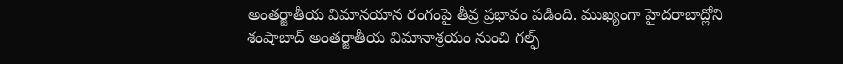అంతర్జాతీయ విమానయాన రంగంపై తీవ్ర ప్రభావం పడింది. ముఖ్యంగా హైదరాబాద్లోని శంషాబాద్ అంతర్జాతీయ విమానాశ్రయం నుంచి గల్ఫ్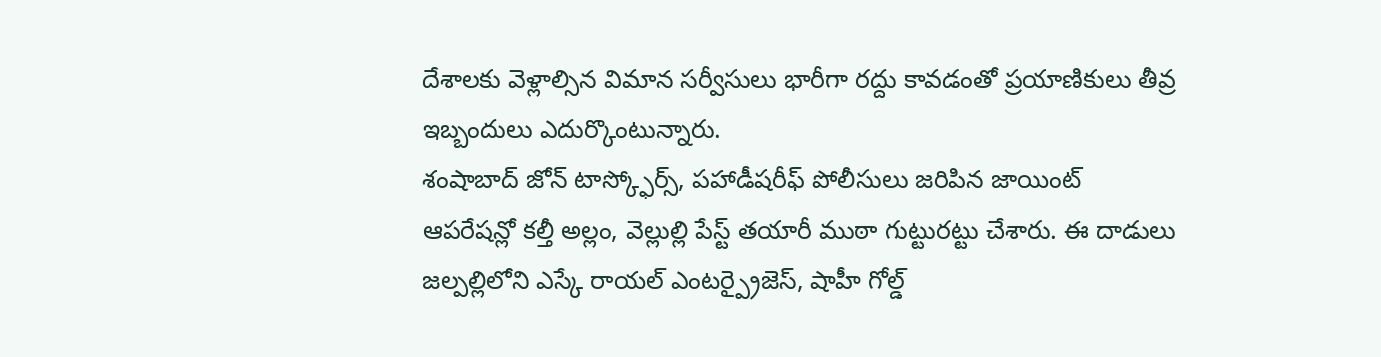దేశాలకు వెళ్లాల్సిన విమాన సర్వీసులు భారీగా రద్దు కావడంతో ప్రయాణికులు తీవ్ర ఇబ్బందులు ఎదుర్కొంటున్నారు.
శంషాబాద్ జోన్ టాస్క్ఫోర్స్, పహాడీషరీఫ్ పోలీసులు జరిపిన జాయింట్ ఆపరేషన్లో కల్తీ అల్లం, వెల్లుల్లి పేస్ట్ తయారీ ముఠా గుట్టురట్టు చేశారు. ఈ దాడులు జల్పల్లిలోని ఎస్కే రాయల్ ఎంటర్ప్రైజెస్, షాహీ గోల్డ్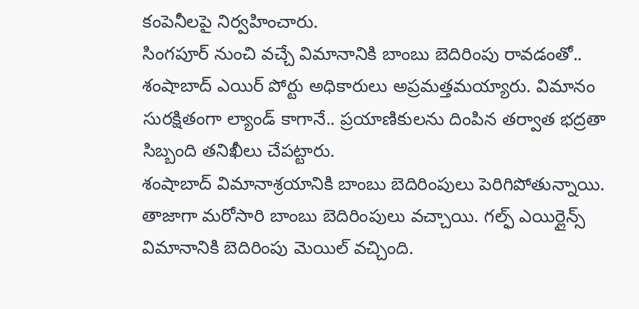కంపెనీలపై నిర్వహించారు.
సింగపూర్ నుంచి వచ్చే విమానానికి బాంబు బెదిరింపు రావడంతో.. శంషాబాద్ ఎయిర్ పోర్టు అధికారులు అప్రమత్తమయ్యారు. విమానం సురక్షితంగా ల్యాండ్ కాగానే.. ప్రయాణికులను దింపిన తర్వాత భద్రతా సిబ్బంది తనిఖీలు చేపట్టారు.
శంషాబాద్ విమానాశ్రయానికి బాంబు బెదిరింపులు పెరిగిపోతున్నాయి. తాజాగా మరోసారి బాంబు బెదిరింపులు వచ్చాయి. గల్ఫ్ ఎయిర్లైన్స్ విమానానికి బెదిరింపు మెయిల్ వచ్చింది.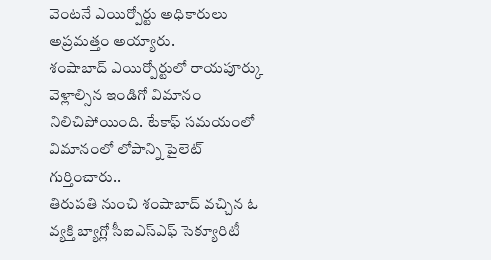వెంటనే ఎయిర్పోర్టు అధికారులు అప్రమత్తం అయ్యారు.
శంషాబాద్ ఎయిర్పోర్టులో రాయపూర్కు వెళ్లాల్సిన ఇండిగో విమానం నిలిచిపోయింది. టేకాఫ్ సమయంలో విమానంలో లోపాన్ని పైలెట్ గుర్తించారు..
తిరుపతి నుంచి శంషాబాద్ వచ్చిన ఓ వ్యక్తి బ్యాగ్లో సీఐఎస్ఎఫ్ సెక్యూరిటీ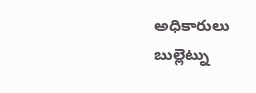అధికారులు బుల్లెట్ను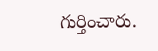గుర్తించారు.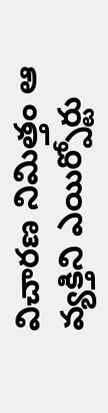విచారణ నిమిత్తం ఆ వ్యక్తిని ఎయిర్పోర్టు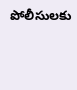పోలీసులకు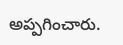అప్పగించారు.